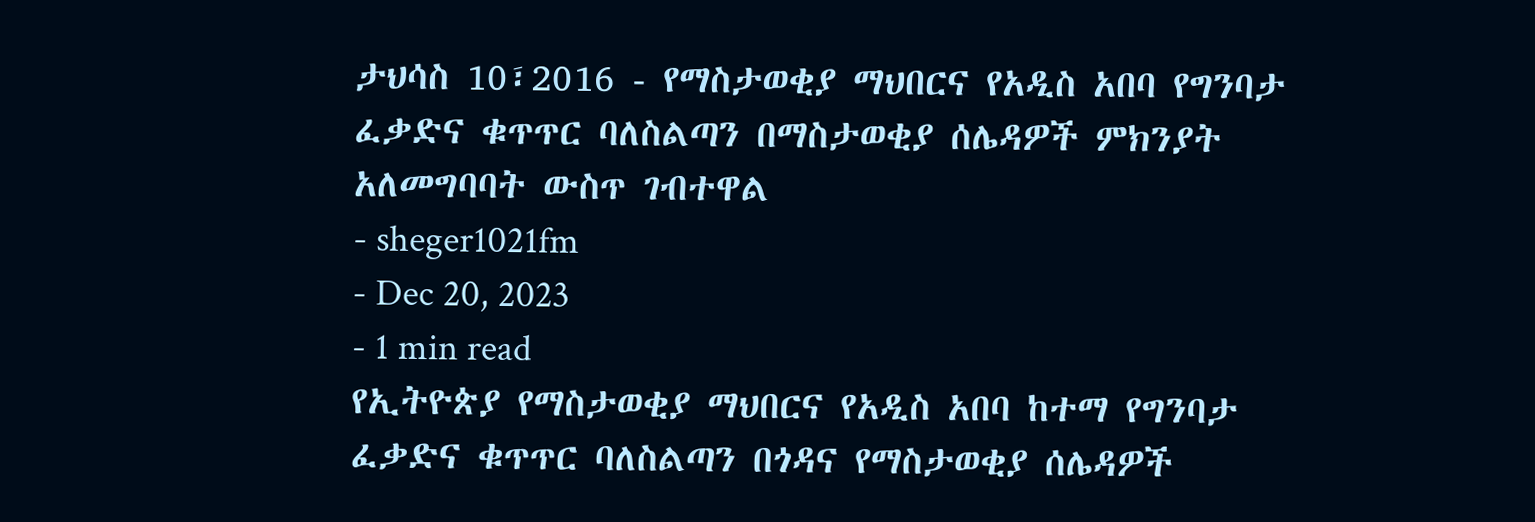ታህሳስ 10፣2016 - የማስታወቂያ ማህበርና የአዲስ አበባ የግንባታ ፈቃድና ቁጥጥር ባለስልጣን በማስታወቂያ ሰሌዳዎች ምክንያት አለመግባባት ውስጥ ገብተዋል
- sheger1021fm
- Dec 20, 2023
- 1 min read
የኢትዮጵያ የማስታወቂያ ማህበርና የአዲስ አበባ ከተማ የግንባታ ፈቃድና ቁጥጥር ባለስልጣን በጎዳና የማስታወቂያ ሰሌዳዎች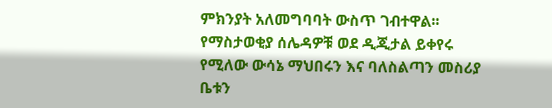ምክንያት አለመግባባት ውስጥ ገብተዋል፡፡
የማስታወቂያ ሰሌዳዎቹ ወደ ዲጂታል ይቀየሩ የሚለው ውሳኔ ማህበሩን እና ባለስልጣን መስሪያ ቤቱን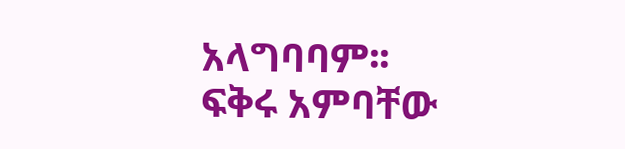አላግባባም፡፡
ፍቅሩ አምባቸው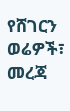የሸገርን ወሬዎች፣ መረጃ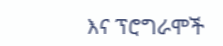እና ፕሮግራሞች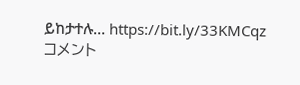ይከታተሉ… https://bit.ly/33KMCqz
コメント